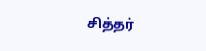சித்தர்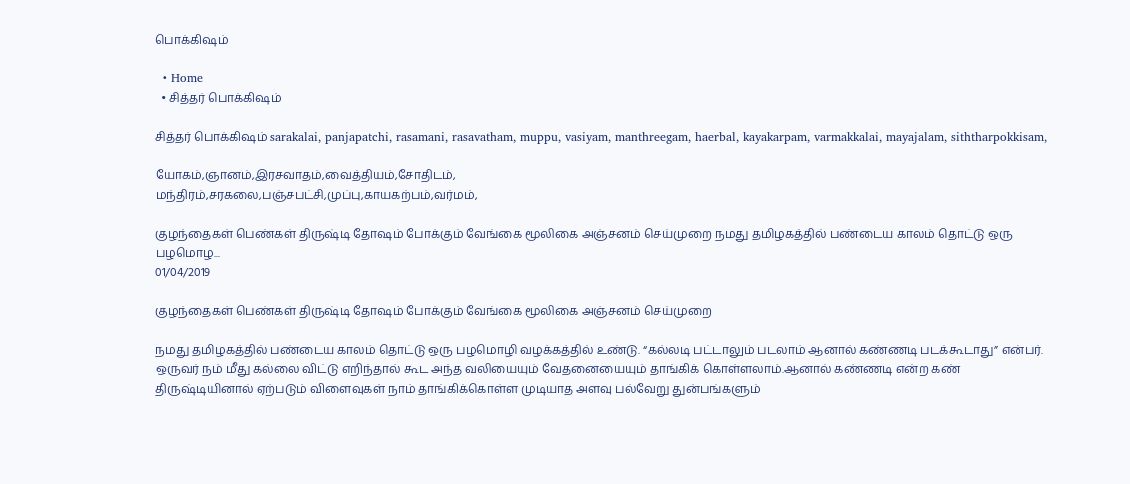பொக்கிஷம்

  • Home
  • சித்தர் பொக்கிஷம்

சித்தர் பொக்கிஷம் sarakalai, panjapatchi, rasamani, rasavatham, muppu, vasiyam, manthreegam, haerbal, kayakarpam, varmakkalai, mayajalam, siththarpokkisam,

யோகம்,ஞானம்,இரசவாதம்,வைத்தியம்,சோதிடம்,
மந்திரம்,சரகலை,பஞ்சபட்சி,முப்பு,காயகற்பம்,வர்மம்,

குழந்தைகள் பெண்கள் திருஷ்டி தோஷம் போக்கும் வேங்கை மூலிகை அஞ்சனம் செய்முறை நமது தமிழகத்தில் பண்டைய காலம் தொட்டு ஒரு பழமொழ...
01/04/2019

குழந்தைகள் பெண்கள் திருஷ்டி தோஷம் போக்கும் வேங்கை மூலிகை அஞ்சனம் செய்முறை

நமது தமிழகத்தில் பண்டைய காலம் தொட்டு ஒரு பழமொழி வழக்கத்தில் உண்டு. “கல்லடி பட்டாலும் படலாம் ஆனால் கண்ணடி படக்கூடாது” என்பர். ஒருவர் நம் மீது கல்லை விட்டு எறிந்தால் கூட அந்த வலியையும் வேதனையையும் தாங்கிக் கொள்ளலாம்.ஆனால் கண்ணடி என்ற கண் திருஷ்டியினால் ஏற்படும் விளைவுகள் நாம் தாங்கிக்கொள்ள முடியாத அளவு பல்வேறு துன்பங்களும்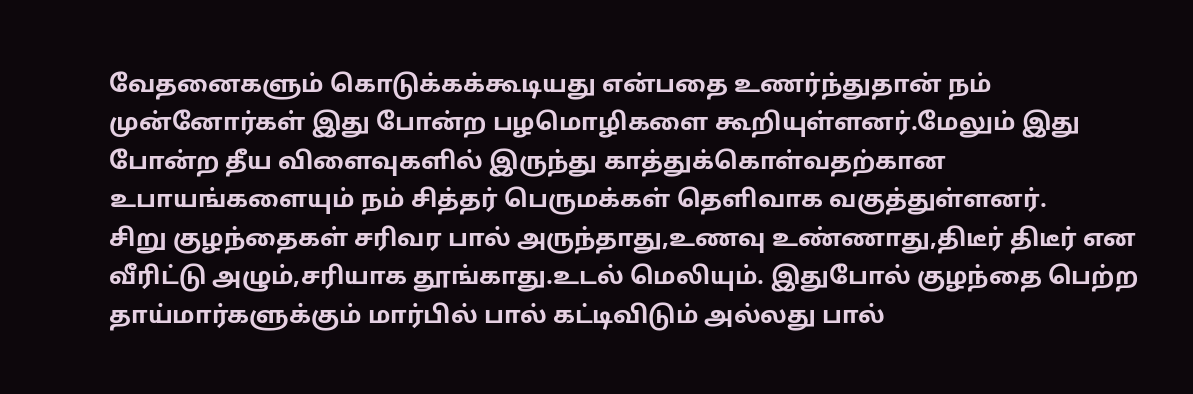வேதனைகளும் கொடுக்கக்கூடியது என்பதை உணர்ந்துதான் நம் முன்னோர்கள் இது போன்ற பழமொழிகளை கூறியுள்ளனர்.மேலும் இது போன்ற தீய விளைவுகளில் இருந்து காத்துக்கொள்வதற்கான உபாயங்களையும் நம் சித்தர் பெருமக்கள் தெளிவாக வகுத்துள்ளனர்.
சிறு குழந்தைகள் சரிவர பால் அருந்தாது,உணவு உண்ணாது,திடீர் திடீர் என வீரிட்டு அழும்,சரியாக தூங்காது.உடல் மெலியும். இதுபோல் குழந்தை பெற்ற தாய்மார்களுக்கும் மார்பில் பால் கட்டிவிடும் அல்லது பால்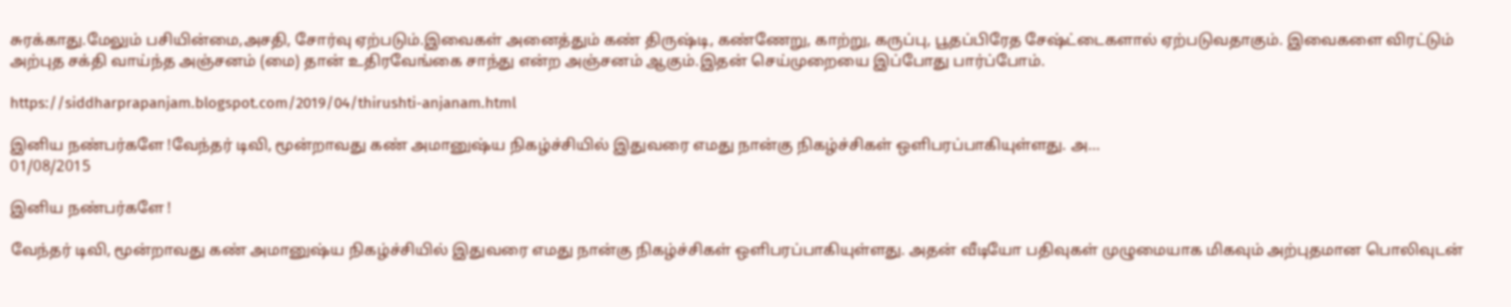சுரக்காது.மேலும் பசியின்மை,அசதி, சோர்வு ஏற்படும்.இவைகள் அனைத்தும் கண் திருஷ்டி, கண்ணேறு, காற்று, கருப்பு, பூதப்பிரேத சேஷ்ட்டைகளால் ஏற்படுவதாகும். இவைகளை விரட்டும் அற்புத சக்தி வாய்ந்த அஞ்சனம் (மை) தான் உதிரவேங்கை சாந்து என்ற அஞ்சனம் ஆகும்.இதன் செய்முறையை இப்போது பார்ப்போம்.

https://siddharprapanjam.blogspot.com/2019/04/thirushti-anjanam.html

இனிய நண்பர்களே !வேந்தர் டிவி, மூன்றாவது கண் அமானுஷ்ய நிகழ்ச்சியில் இதுவரை எமது நான்கு நிகழ்ச்சிகள் ஒளிபரப்பாகியுள்ளது. அ...
01/08/2015

இனிய நண்பர்களே !

வேந்தர் டிவி, மூன்றாவது கண் அமானுஷ்ய நிகழ்ச்சியில் இதுவரை எமது நான்கு நிகழ்ச்சிகள் ஒளிபரப்பாகியுள்ளது. அதன் வீடியோ பதிவுகள் முழுமையாக மிகவும் அற்புதமான பொலிவுடன்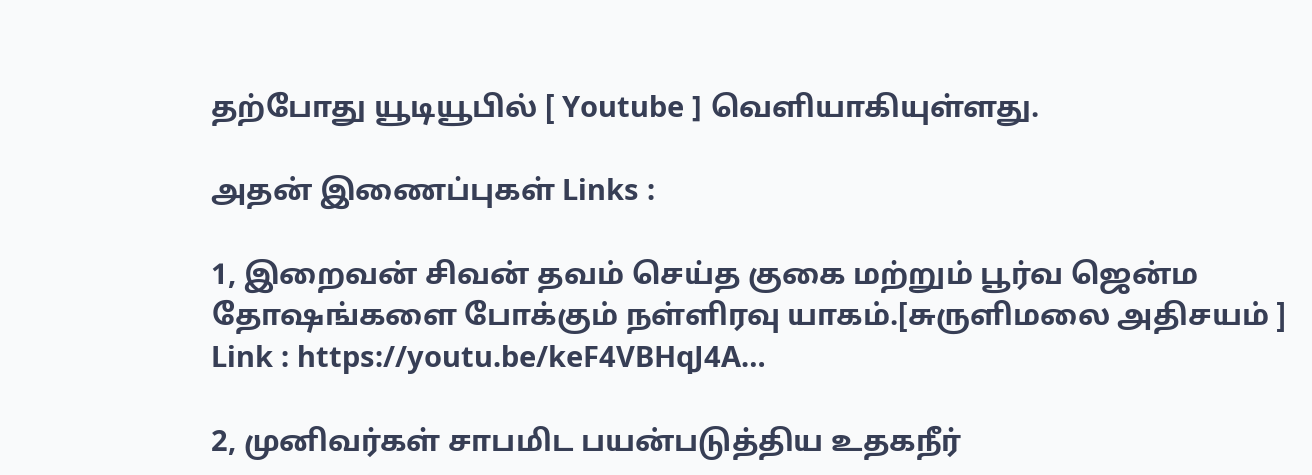தற்போது யூடியூபில் [ Youtube ] வெளியாகியுள்ளது.

அதன் இணைப்புகள் Links :

1, இறைவன் சிவன் தவம் செய்த குகை மற்றும் பூர்வ ஜென்ம தோஷங்களை போக்கும் நள்ளிரவு யாகம்.[சுருளிமலை அதிசயம் ]
Link : https://youtu.be/keF4VBHqJ4A…

2, முனிவர்கள் சாபமிட பயன்படுத்திய உதகநீர்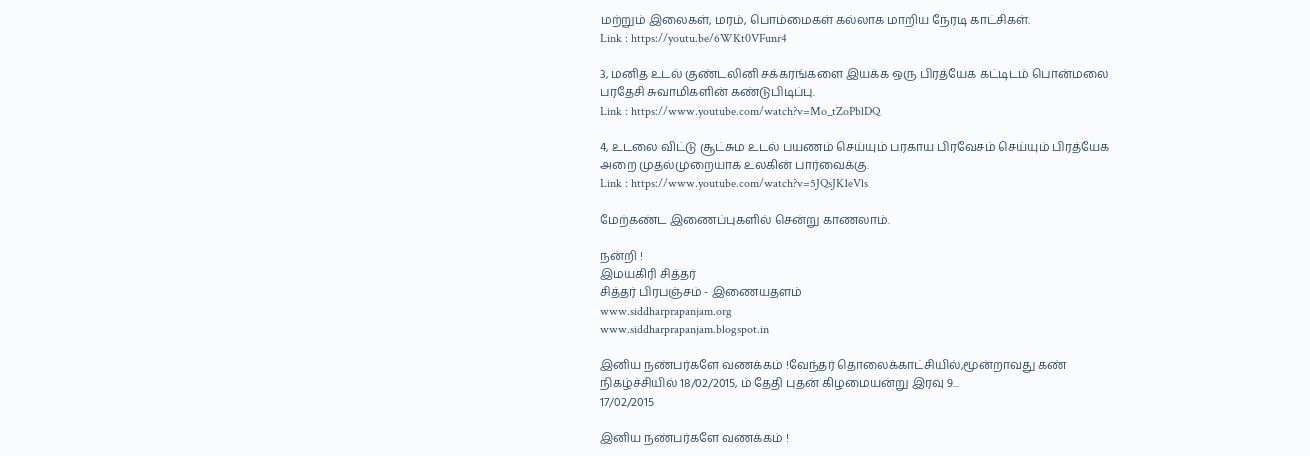மற்றும் இலைகள், மரம், பொம்மைகள் கல்லாக மாறிய நேரடி காட்சிகள்.
Link : https://youtu.be/6WKt0VFunr4

3, மனித உடல் குண்டலினி சக்கரங்களை இயக்க ஒரு பிரத்யேக கட்டிடம் பொன்மலை பரதேசி சுவாமிகளின் கண்டுபிடிப்பு.
Link : https://www.youtube.com/watch?v=Mo_tZoPblDQ

4, உடலை விட்டு சூட்சும உடல் பயணம் செய்யும் பரகாய பிரவேசம் செய்யும் பிரத்யேக அறை முதல்முறையாக உலகின் பார்வைக்கு.
Link : https://www.youtube.com/watch?v=5JQsJK1eVls

மேற்கண்ட இணைப்புகளில் சென்று காணலாம்.

நன்றி !
இமயகிரி சித்தர்
சித்தர் பிரபஞ்சம் - இணையதளம்
www.siddharprapanjam.org
www.siddharprapanjam.blogspot.in

இனிய நண்பர்களே வணக்கம் !வேந்தர் தொலைக்காட்சியில்,மூன்றாவது கண் நிகழ்ச்சியில் 18/02/2015, ம் தேதி புதன் கிழமையன்று இரவு 9...
17/02/2015

இனிய நண்பர்களே வணக்கம் !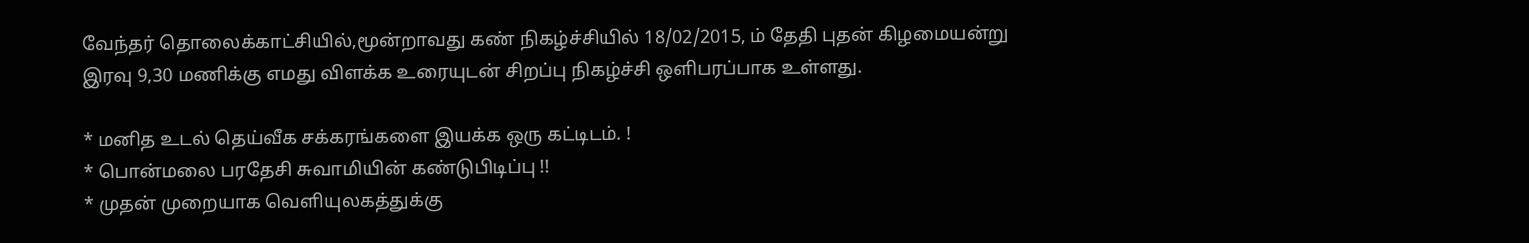வேந்தர் தொலைக்காட்சியில்,மூன்றாவது கண் நிகழ்ச்சியில் 18/02/2015, ம் தேதி புதன் கிழமையன்று இரவு 9,30 மணிக்கு எமது விளக்க உரையுடன் சிறப்பு நிகழ்ச்சி ஒளிபரப்பாக உள்ளது.

* மனித உடல் தெய்வீக சக்கரங்களை இயக்க ஒரு கட்டிடம். !
* பொன்மலை பரதேசி சுவாமியின் கண்டுபிடிப்பு !!
* முதன் முறையாக வெளியுலகத்துக்கு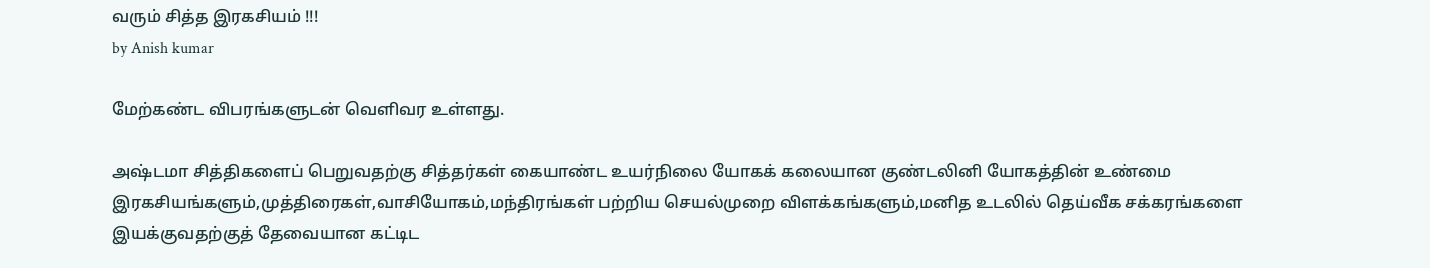வரும் சித்த இரகசியம் !!!
by Anish kumar

மேற்கண்ட விபரங்களுடன் வெளிவர உள்ளது.

அஷ்டமா சித்திகளைப் பெறுவதற்கு சித்தர்கள் கையாண்ட உயர்நிலை யோகக் கலையான குண்டலினி யோகத்தின் உண்மை இரகசியங்களும்,முத்திரைகள்,வாசியோகம்,மந்திரங்கள் பற்றிய செயல்முறை விளக்கங்களும்,மனித உடலில் தெய்வீக சக்கரங்களை இயக்குவதற்குத் தேவையான கட்டிட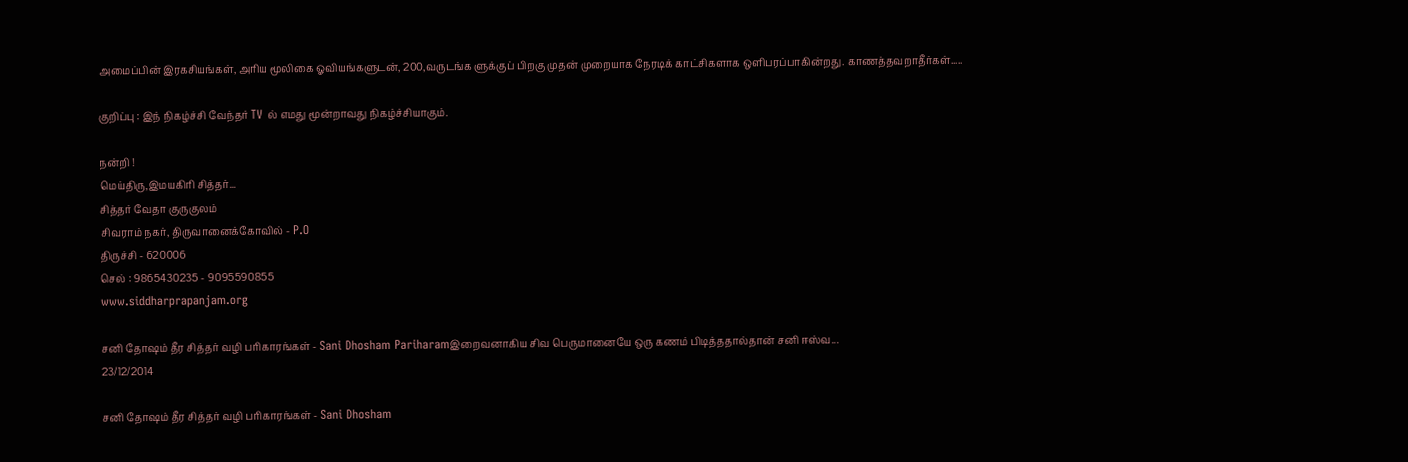அமைப்பின் இரகசியங்கள், அரிய மூலிகை ஓவியங்களுடன், 200,வருடங்க ளுக்குப் பிறகு முதன் முறையாக நேரடிக் காட்சிகளாக ஒளிபரப்பாகின்றது. காணத்தவறாதீர்கள்.....

குறிப்பு : இந் நிகழ்ச்சி வேந்தர் TV ல் எமது மூன்றாவது நிகழ்ச்சியாகும்.

நன்றி !
மெய்திரு,இமயகிரி சித்தர்...
சித்தர் வேதா குருகுலம்
சிவராம் நகர், திருவானைக்கோவில் - P.O
திருச்சி - 620006
செல் : 9865430235 - 9095590855
www.siddharprapanjam.org

சனி தோஷம் தீர சித்தர் வழி பரிகாரங்கள் - Sani Dhosham Pariharamஇறைவனாகிய சிவ பெருமானையே ஒரு கணம் பிடித்ததால்தான் சனி ஈஸ்வ...
23/12/2014

சனி தோஷம் தீர சித்தர் வழி பரிகாரங்கள் - Sani Dhosham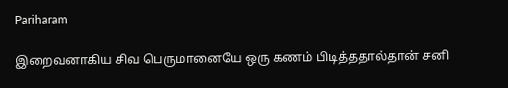Pariharam

இறைவனாகிய சிவ பெருமானையே ஒரு கணம் பிடித்ததால்தான் சனி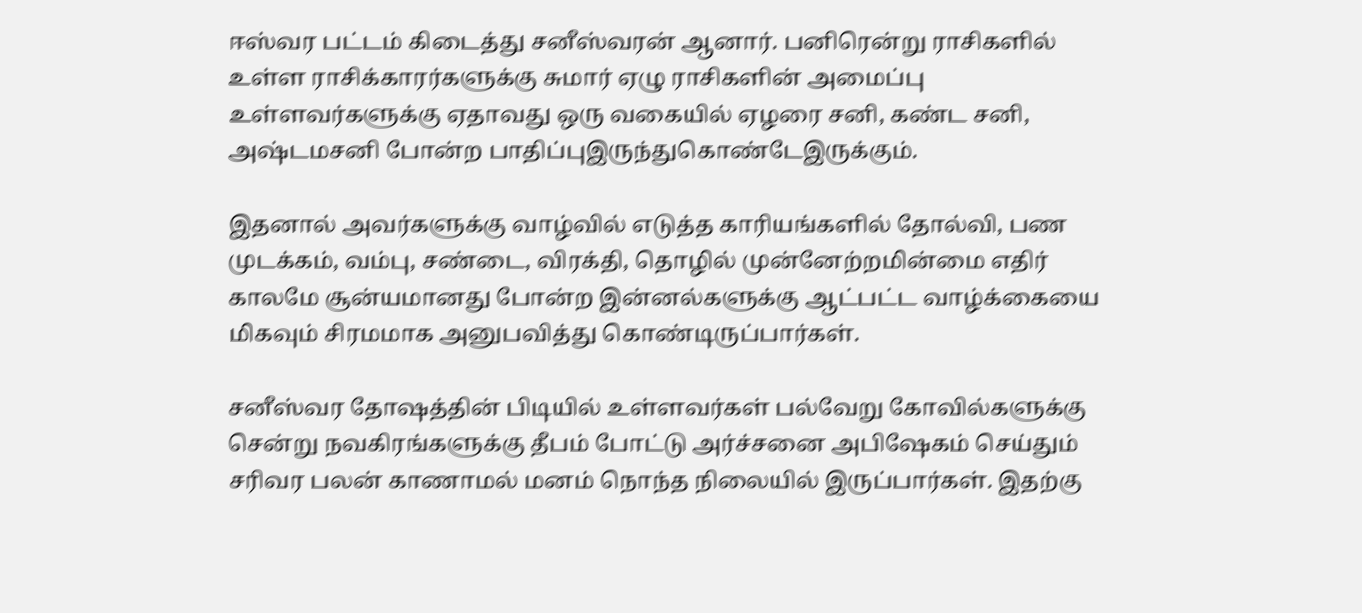ஈஸ்வர பட்டம் கிடைத்து சனீஸ்வரன் ஆனார். பனிரென்று ராசிகளில் உள்ள ராசிக்காரர்களுக்கு சுமார் ஏழு ராசிகளின் அமைப்பு உள்ளவர்களுக்கு ஏதாவது ஒரு வகையில் ஏழரை சனி, கண்ட சனி, அஷ்டமசனி போன்ற பாதிப்புஇருந்துகொண்டேஇருக்கும்.

இதனால் அவர்களுக்கு வாழ்வில் எடுத்த காரியங்களில் தோல்வி, பண முடக்கம், வம்பு, சண்டை, விரக்தி, தொழில் முன்னேற்றமின்மை எதிர் காலமே சூன்யமானது போன்ற இன்னல்களுக்கு ஆட்பட்ட வாழ்க்கையை மிகவும் சிரமமாக அனுபவித்து கொண்டிருப்பார்கள்.

சனீஸ்வர தோஷத்தின் பிடியில் உள்ளவர்கள் பல்வேறு கோவில்களுக்கு சென்று நவகிரங்களுக்கு தீபம் போட்டு அர்ச்சனை அபிஷேகம் செய்தும் சரிவர பலன் காணாமல் மனம் நொந்த நிலையில் இருப்பார்கள். இதற்கு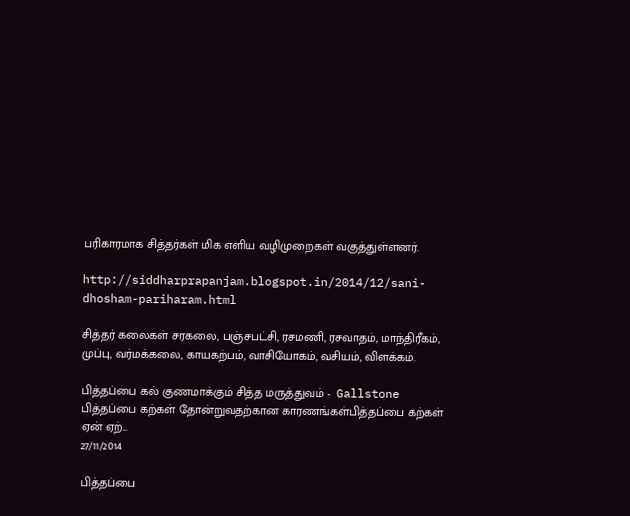பரிகாரமாக சித்தர்கள் மிக எளிய வழிமுறைகள் வகுத்துள்ளனர்.

http://siddharprapanjam.blogspot.in/2014/12/sani-dhosham-pariharam.html

சித்தர் கலைகள் சரகலை, பஞ்சபட்சி, ரசமணி, ரசவாதம், மாந்திரீகம், முப்பு, வர்மக்கலை, காயகற்பம், வாசியோகம், வசியம், விளக்கம்.

பித்தப்பை கல் குணமாக்கும் சித்த மருத்துவம் -  Gallstone பித்தப்பை கற்கள் தோன்றுவதற்கான காரணங்கள்பித்தப்பை கற்கள் ஏன் ஏற்...
27/11/2014

பித்தப்பை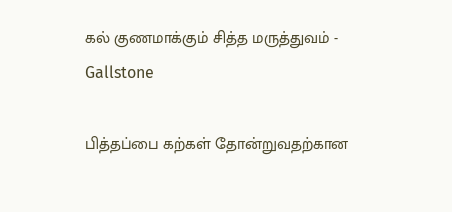கல் குணமாக்கும் சித்த மருத்துவம் - Gallstone

பித்தப்பை கற்கள் தோன்றுவதற்கான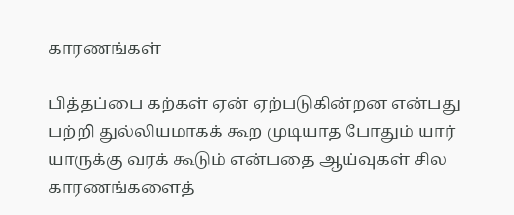காரணங்கள்

பித்தப்பை கற்கள் ஏன் ஏற்படுகின்றன என்பது பற்றி துல்லியமாகக் கூற முடியாத போதும் யார் யாருக்கு வரக் கூடும் என்பதை ஆய்வுகள் சில காரணங்களைத்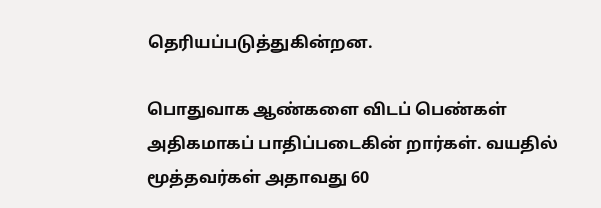தெரியப்படுத்துகின்றன.

பொதுவாக ஆண்களை விடப் பெண்கள் அதிகமாகப் பாதிப்படைகின் றார்கள். வயதில் மூத்தவர்கள் அதாவது 60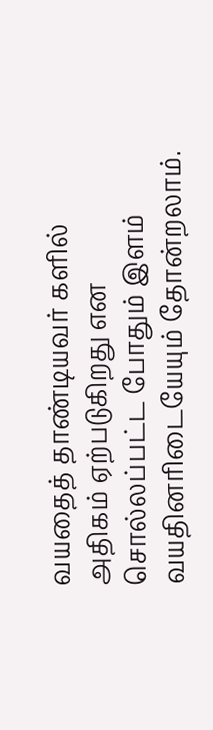வயதைத் தாண்டியவர் களில் அதிகம் ஏற்படுகிறது என சொல்லப்பட்ட போதும் இளம் வயதினரிடையேயும் தோன்றலாம்.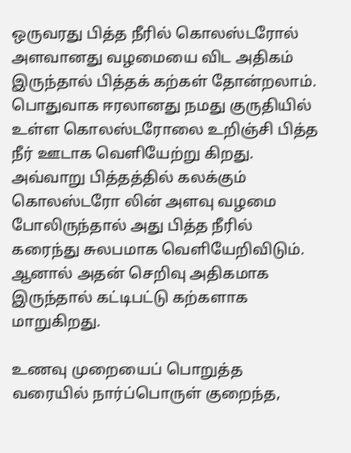ஒருவரது பித்த நீரில் கொலஸ்டரோல் அளவானது வழமையை விட அதிகம் இருந்தால் பித்தக் கற்கள் தோன்றலாம். பொதுவாக ஈரலானது நமது குருதியில் உள்ள கொலஸ்டரோலை உறிஞ்சி பித்த நீர் ஊடாக வெளியேற்று கிறது. அவ்வாறு பித்தத்தில் கலக்கும் கொலஸ்டரோ லின் அளவு வழமை போலிருந்தால் அது பித்த நீரில் கரைந்து சுலபமாக வெளியேறிவிடும். ஆனால் அதன் செறிவு அதிகமாக இருந்தால் கட்டிபட்டு கற்களாக மாறுகிறது.

உணவு முறையைப் பொறுத்த வரையில் நார்ப்பொருள் குறைந்த,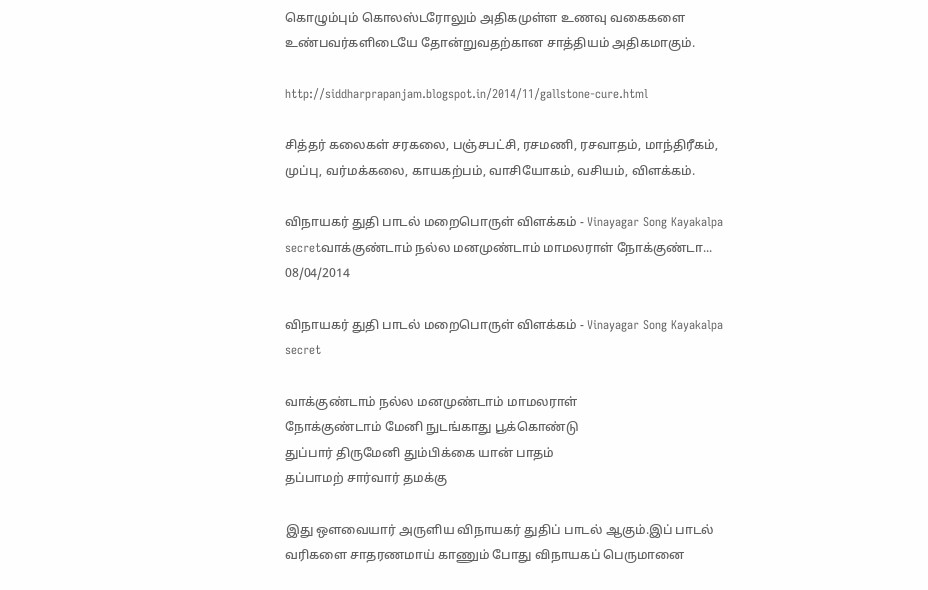கொழும்பும் கொலஸ்டரோலும் அதிகமுள்ள உணவு வகைகளை உண்பவர்களிடையே தோன்றுவதற்கான சாத்தியம் அதிகமாகும்.

http://siddharprapanjam.blogspot.in/2014/11/gallstone-cure.html

சித்தர் கலைகள் சரகலை, பஞ்சபட்சி, ரசமணி, ரசவாதம், மாந்திரீகம், முப்பு, வர்மக்கலை, காயகற்பம், வாசியோகம், வசியம், விளக்கம்.

விநாயகர் துதி பாடல் மறைபொருள் விளக்கம் - Vinayagar Song Kayakalpa secretவாக்குண்டாம் நல்ல மனமுண்டாம் மாமலராள் நோக்குண்டா...
08/04/2014

விநாயகர் துதி பாடல் மறைபொருள் விளக்கம் - Vinayagar Song Kayakalpa secret

வாக்குண்டாம் நல்ல மனமுண்டாம் மாமலராள்
நோக்குண்டாம் மேனி நுடங்காது பூக்கொண்டு
துப்பார் திருமேனி தும்பிக்கை யான் பாதம்
தப்பாமற் சார்வார் தமக்கு

இது ஔவையார் அருளிய விநாயகர் துதிப் பாடல் ஆகும்.இப் பாடல் வரிகளை சாதரணமாய் காணும் போது விநாயகப் பெருமானை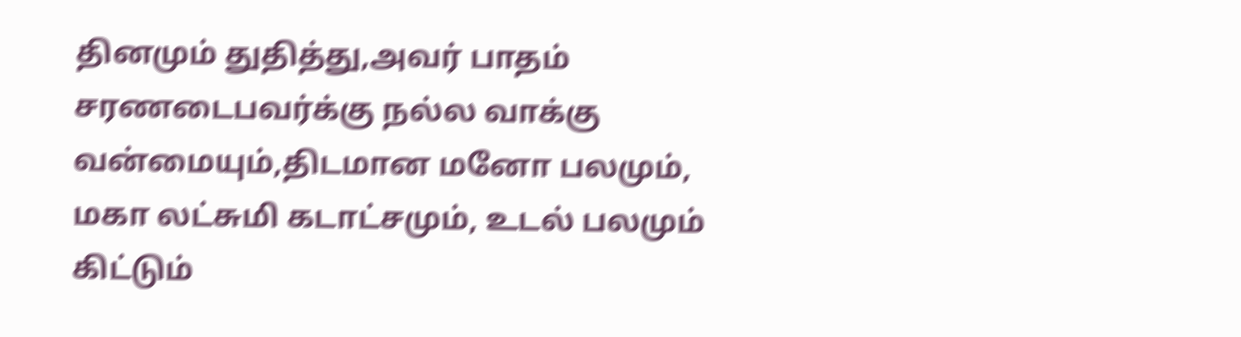தினமும் துதித்து,அவர் பாதம் சரணடைபவர்க்கு நல்ல வாக்கு வன்மையும்,திடமான மனோ பலமும், மகா லட்சுமி கடாட்சமும், உடல் பலமும் கிட்டும்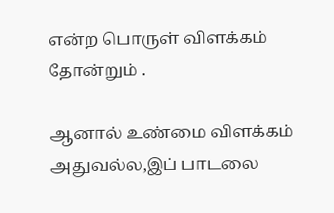என்ற பொருள் விளக்கம் தோன்றும் .

ஆனால் உண்மை விளக்கம் அதுவல்ல,இப் பாடலை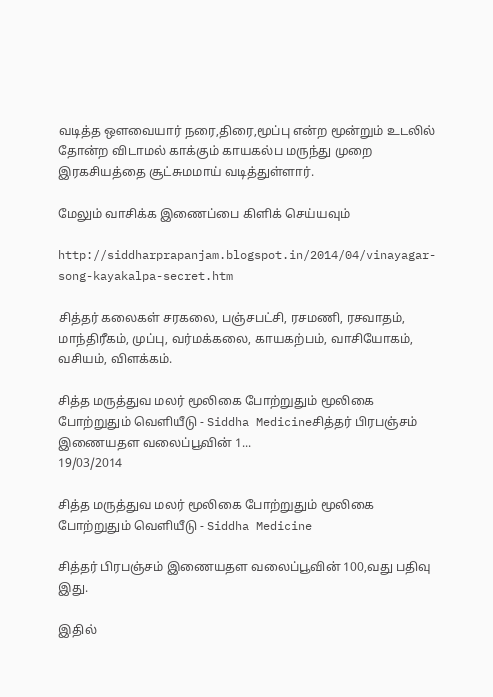வடித்த ஔவையார் நரை,திரை,மூப்பு என்ற மூன்றும் உடலில் தோன்ற விடாமல் காக்கும் காயகல்ப மருந்து முறை இரகசியத்தை சூட்சுமமாய் வடித்துள்ளார்.

மேலும் வாசிக்க இணைப்பை கிளிக் செய்யவும்

http://siddharprapanjam.blogspot.in/2014/04/vinayagar-song-kayakalpa-secret.htm

சித்தர் கலைகள் சரகலை, பஞ்சபட்சி, ரசமணி, ரசவாதம், மாந்திரீகம், முப்பு, வர்மக்கலை, காயகற்பம், வாசியோகம், வசியம், விளக்கம்.

சித்த மருத்துவ மலர் மூலிகை போற்றுதும் மூலிகை போற்றுதும் வெளியீடு - Siddha Medicineசித்தர் பிரபஞ்சம் இணையதள வலைப்பூவின் 1...
19/03/2014

சித்த மருத்துவ மலர் மூலிகை போற்றுதும் மூலிகை போற்றுதும் வெளியீடு - Siddha Medicine

சித்தர் பிரபஞ்சம் இணையதள வலைப்பூவின் 100,வது பதிவு இது.

இதில்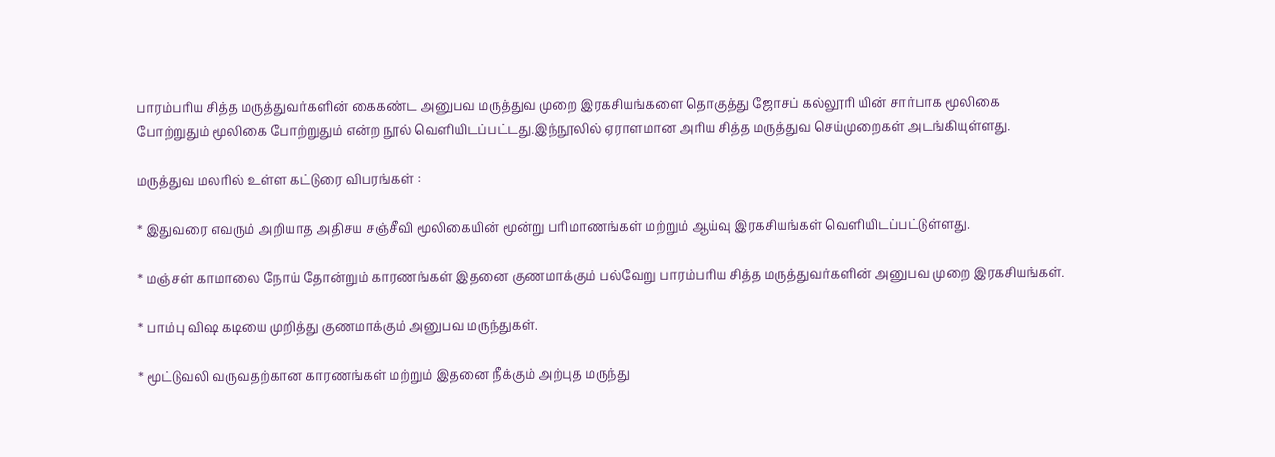பாரம்பரிய சித்த மருத்துவர்களின் கைகண்ட அனுபவ மருத்துவ முறை இரகசியங்களை தொகுத்து ஜோசப் கல்லூரி யின் சார்பாக மூலிகை போற்றுதும் மூலிகை போற்றுதும் என்ற நூல் வெளியிடப்பட்டது.இந்நூலில் ஏராளமான அரிய சித்த மருத்துவ செய்முறைகள் அடங்கியுள்ளது.

மருத்துவ மலரில் உள்ள கட்டுரை விபரங்கள் :

* இதுவரை எவரும் அறியாத அதிசய சஞ்சீவி மூலிகையின் மூன்று பரிமாணங்கள் மற்றும் ஆய்வு இரகசியங்கள் வெளியிடப்பட்டுள்ளது.

* மஞ்சள் காமாலை நோய் தோன்றும் காரணங்கள் இதனை குணமாக்கும் பல்வேறு பாரம்பரிய சித்த மருத்துவர்களின் அனுபவ முறை இரகசியங்கள்.

* பாம்பு விஷ கடியை முறித்து குணமாக்கும் அனுபவ மருந்துகள்.

* மூட்டுவலி வருவதற்கான காரணங்கள் மற்றும் இதனை நீக்கும் அற்புத மருந்து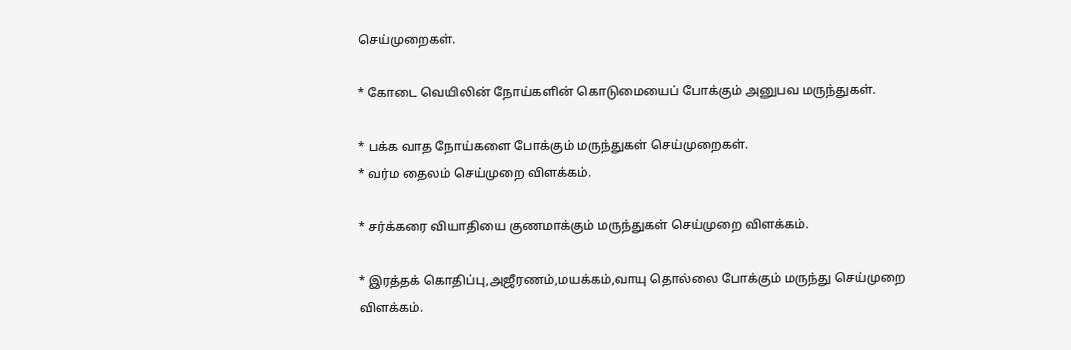செய்முறைகள்.

* கோடை வெயிலின் நோய்களின் கொடுமையைப் போக்கும் அனுபவ மருந்துகள்.

* பக்க வாத நோய்களை போக்கும் மருந்துகள் செய்முறைகள்.
* வர்ம தைலம் செய்முறை விளக்கம்.

* சர்க்கரை வியாதியை குணமாக்கும் மருந்துகள் செய்முறை விளக்கம்.

* இரத்தக் கொதிப்பு,அஜீரணம்,மயக்கம்,வாயு தொல்லை போக்கும் மருந்து செய்முறை விளக்கம்.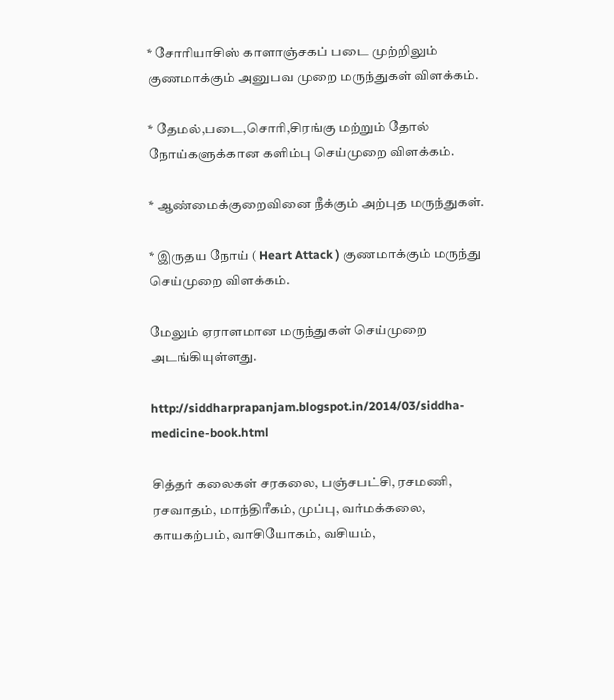* சோரியாசிஸ் காளாஞ்சகப் படை முற்றிலும் குணமாக்கும் அனுபவ முறை மருந்துகள் விளக்கம்.

* தேமல்,படை,சொரி,சிரங்கு மற்றும் தோல் நோய்களுக்கான களிம்பு செய்முறை விளக்கம்.

* ஆண்மைக்குறைவினை நீக்கும் அற்புத மருந்துகள்.

* இருதய நோய் ( Heart Attack ) குணமாக்கும் மருந்து செய்முறை விளக்கம்.

மேலும் ஏராளமான மருந்துகள் செய்முறை அடங்கியுள்ளது.

http://siddharprapanjam.blogspot.in/2014/03/siddha-medicine-book.html

சித்தர் கலைகள் சரகலை, பஞ்சபட்சி, ரசமணி, ரசவாதம், மாந்திரீகம், முப்பு, வர்மக்கலை, காயகற்பம், வாசியோகம், வசியம்,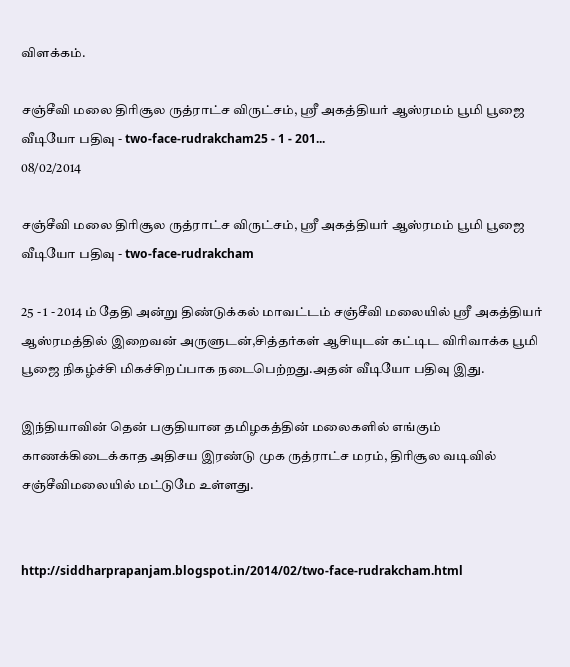விளக்கம்.

சஞ்சீவி மலை திரிசூல ருத்ராட்ச விருட்சம், ஸ்ரீ அகத்தியர் ஆஸ்ரமம் பூமி பூஜை வீடியோ பதிவு - two-face-rudrakcham25 - 1 - 201...
08/02/2014

சஞ்சீவி மலை திரிசூல ருத்ராட்ச விருட்சம், ஸ்ரீ அகத்தியர் ஆஸ்ரமம் பூமி பூஜை வீடியோ பதிவு - two-face-rudrakcham

25 - 1 - 2014 ம் தேதி அன்று திண்டுக்கல் மாவட்டம் சஞ்சீவி மலையில் ஸ்ரீ அகத்தியர் ஆஸ்ரமத்தில் இறைவன் அருளுடன்,சித்தர்கள் ஆசியுடன் கட்டிட விரிவாக்க பூமி பூஜை நிகழ்ச்சி மிகச்சிறப்பாக நடைபெற்றது.அதன் வீடியோ பதிவு இது.

இந்தியாவின் தென் பகுதியான தமிழகத்தின் மலைகளில் எங்கும் காணக்கிடைக்காத அதிசய இரண்டு முக ருத்ராட்ச மரம், திரிசூல வடிவில் சஞ்சீவிமலையில் மட்டுமே உள்ளது.


http://siddharprapanjam.blogspot.in/2014/02/two-face-rudrakcham.html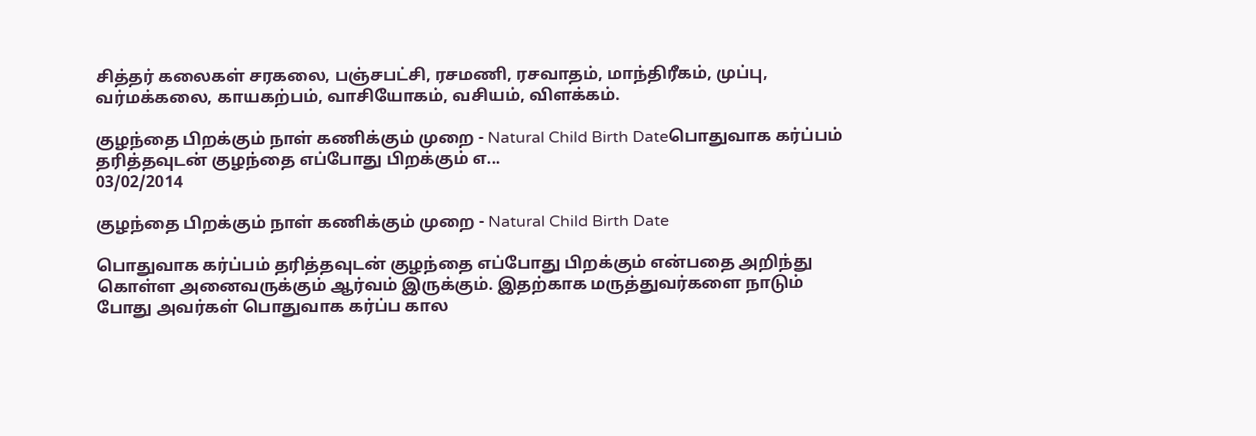சித்தர் கலைகள் சரகலை, பஞ்சபட்சி, ரசமணி, ரசவாதம், மாந்திரீகம், முப்பு, வர்மக்கலை, காயகற்பம், வாசியோகம், வசியம், விளக்கம்.

குழந்தை பிறக்கும் நாள் கணிக்கும் முறை - Natural Child Birth Dateபொதுவாக கர்ப்பம் தரித்தவுடன் குழந்தை எப்போது பிறக்கும் எ...
03/02/2014

குழந்தை பிறக்கும் நாள் கணிக்கும் முறை - Natural Child Birth Date

பொதுவாக கர்ப்பம் தரித்தவுடன் குழந்தை எப்போது பிறக்கும் என்பதை அறிந்து கொள்ள அனைவருக்கும் ஆர்வம் இருக்கும். இதற்காக மருத்துவர்களை நாடும் போது அவர்கள் பொதுவாக கர்ப்ப கால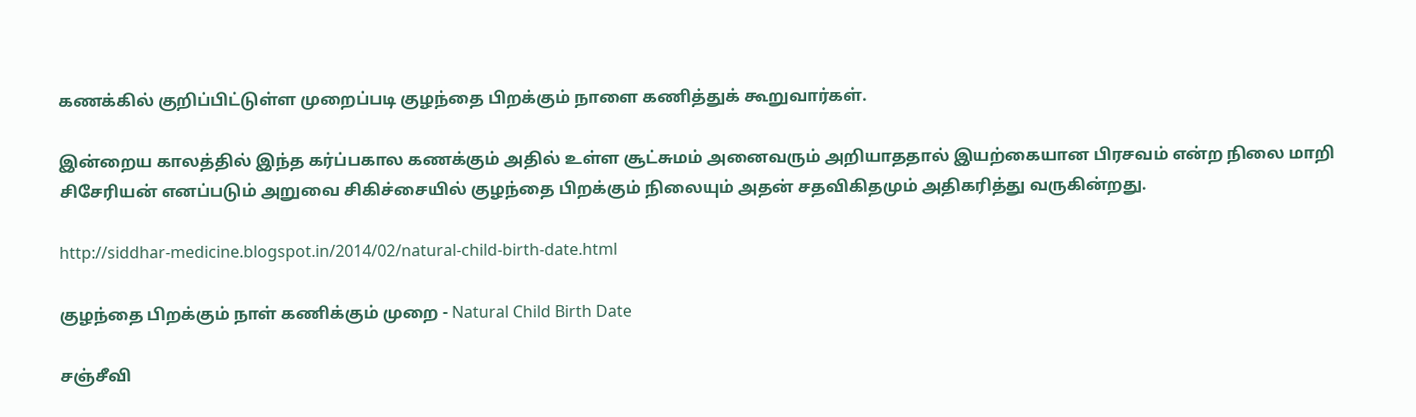கணக்கில் குறிப்பிட்டுள்ள முறைப்படி குழந்தை பிறக்கும் நாளை கணித்துக் கூறுவார்கள்.

இன்றைய காலத்தில் இந்த கர்ப்பகால கணக்கும் அதில் உள்ள சூட்சுமம் அனைவரும் அறியாததால் இயற்கையான பிரசவம் என்ற நிலை மாறி சிசேரியன் எனப்படும் அறுவை சிகிச்சையில் குழந்தை பிறக்கும் நிலையும் அதன் சதவிகிதமும் அதிகரித்து வருகின்றது.

http://siddhar-medicine.blogspot.in/2014/02/natural-child-birth-date.html

குழந்தை பிறக்கும் நாள் கணிக்கும் முறை - Natural Child Birth Date

சஞ்சீவி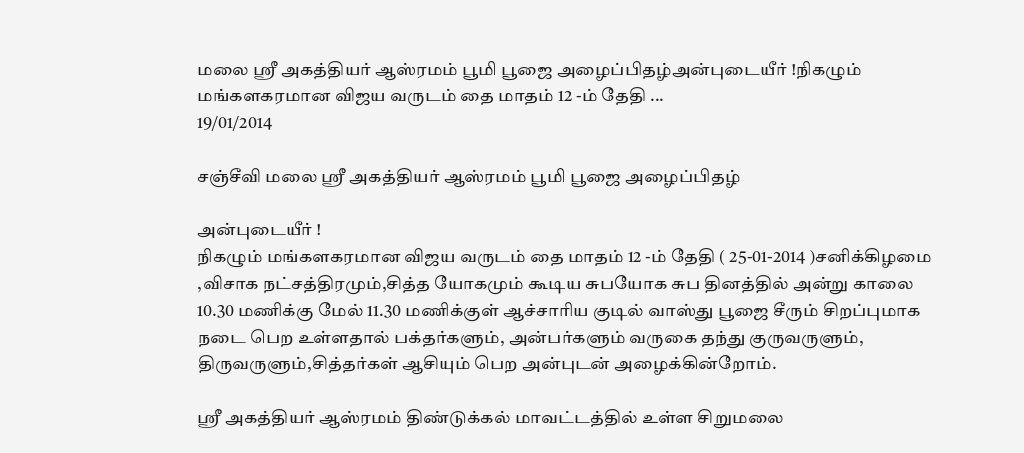மலை ஸ்ரீ அகத்தியர் ஆஸ்ரமம் பூமி பூஜை அழைப்பிதழ்அன்புடையீர் !நிகழும் மங்களகரமான விஜய வருடம் தை மாதம் 12 -ம் தேதி ...
19/01/2014

சஞ்சீவி மலை ஸ்ரீ அகத்தியர் ஆஸ்ரமம் பூமி பூஜை அழைப்பிதழ்

அன்புடையீர் !
நிகழும் மங்களகரமான விஜய வருடம் தை மாதம் 12 -ம் தேதி ( 25-01-2014 )சனிக்கிழமை ,விசாக நட்சத்திரமும்,சித்த யோகமும் கூடிய சுபயோக சுப தினத்தில் அன்று காலை 10.30 மணிக்கு மேல் 11.30 மணிக்குள் ஆச்சாரிய குடில் வாஸ்து பூஜை சீரும் சிறப்புமாக நடை பெற உள்ளதால் பக்தர்களும், அன்பர்களும் வருகை தந்து குருவருளும், திருவருளும்,சித்தர்கள் ஆசியும் பெற அன்புடன் அழைக்கின்றோம்.

ஸ்ரீ அகத்தியர் ஆஸ்ரமம் திண்டுக்கல் மாவட்டத்தில் உள்ள சிறுமலை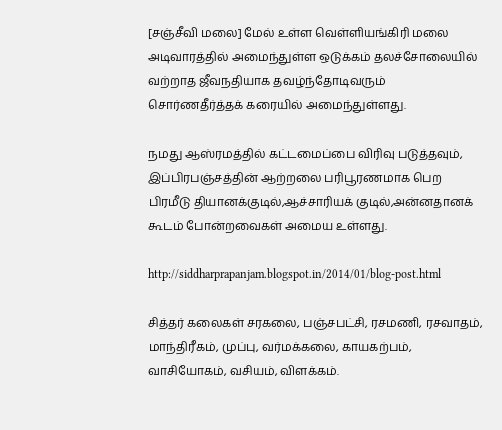[சஞ்சீவி மலை] மேல் உள்ள வெள்ளியங்கிரி மலை அடிவாரத்தில் அமைந்துள்ள ஒடுக்கம் தலச்சோலையில் வற்றாத ஜீவநதியாக தவழ்ந்தோடிவரும் சொர்ணதீர்த்தக் கரையில் அமைந்துள்ளது.

நமது ஆஸ்ரமத்தில் கட்டமைப்பை விரிவு படுத்தவும், இப்பிரபஞ்சத்தின் ஆற்றலை பரிபூரணமாக பெற பிரமீடு தியானக்குடில்,ஆச்சாரியக் குடில்,அன்னதானக் கூடம் போன்றவைகள் அமைய உள்ளது.

http://siddharprapanjam.blogspot.in/2014/01/blog-post.html

சித்தர் கலைகள் சரகலை, பஞ்சபட்சி, ரசமணி, ரசவாதம், மாந்திரீகம், முப்பு, வர்மக்கலை, காயகற்பம், வாசியோகம், வசியம், விளக்கம்.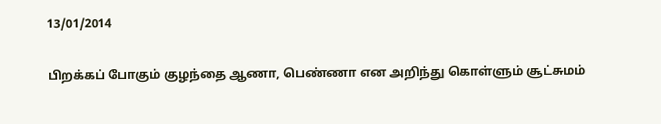13/01/2014

பிறக்கப் போகும் குழந்தை ஆணா, பெண்ணா என அறிந்து கொள்ளும் சூட்சுமம்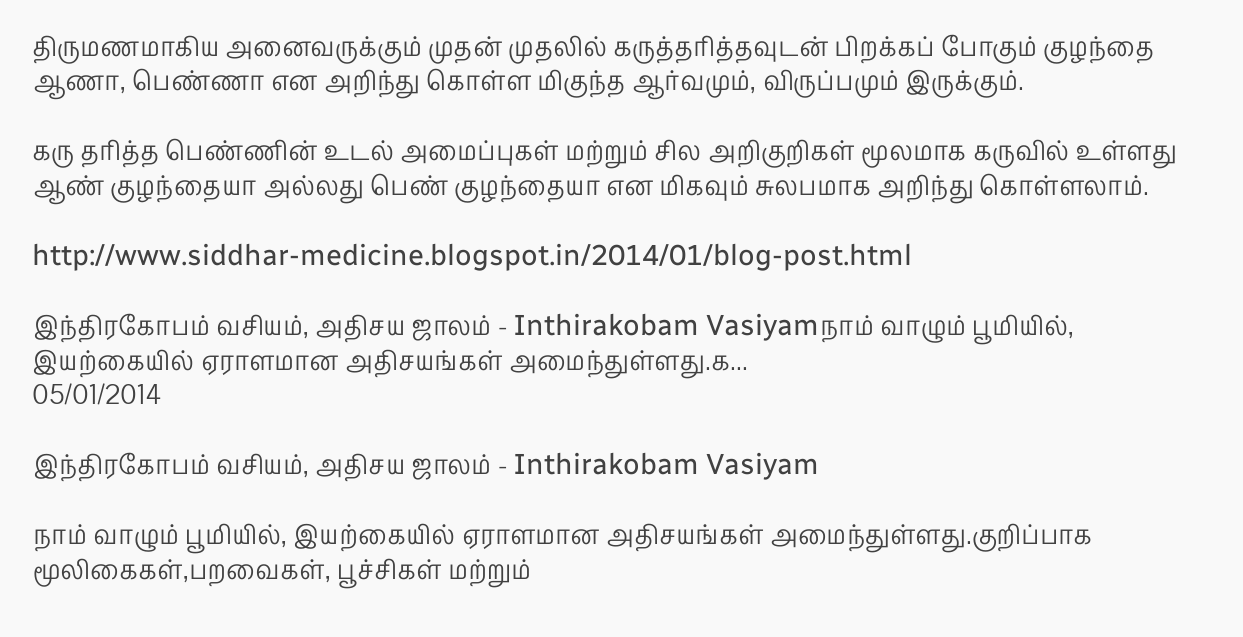திருமணமாகிய அனைவருக்கும் முதன் முதலில் கருத்தரித்தவுடன் பிறக்கப் போகும் குழந்தை ஆணா, பெண்ணா என அறிந்து கொள்ள மிகுந்த ஆர்வமும், விருப்பமும் இருக்கும்.

கரு தரித்த பெண்ணின் உடல் அமைப்புகள் மற்றும் சில அறிகுறிகள் மூலமாக கருவில் உள்ளது ஆண் குழந்தையா அல்லது பெண் குழந்தையா என மிகவும் சுலபமாக அறிந்து கொள்ளலாம்.

http://www.siddhar-medicine.blogspot.in/2014/01/blog-post.html

இந்திரகோபம் வசியம், அதிசய ஜாலம் - Inthirakobam Vasiyamநாம் வாழும் பூமியில், இயற்கையில் ஏராளமான அதிசயங்கள் அமைந்துள்ளது.க...
05/01/2014

இந்திரகோபம் வசியம், அதிசய ஜாலம் - Inthirakobam Vasiyam

நாம் வாழும் பூமியில், இயற்கையில் ஏராளமான அதிசயங்கள் அமைந்துள்ளது.குறிப்பாக மூலிகைகள்,பறவைகள், பூச்சிகள் மற்றும்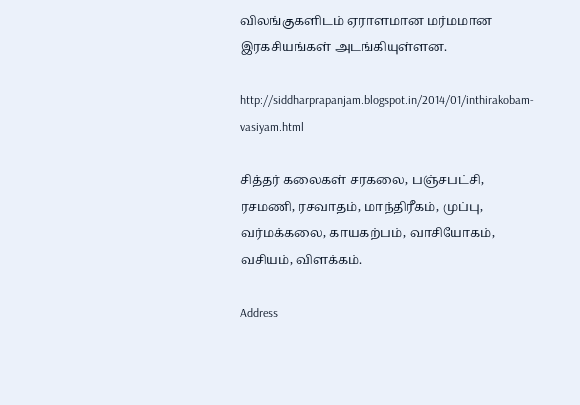விலங்குகளிடம் ஏராளமான மர்மமான இரகசியங்கள் அடங்கியுள்ளன.

http://siddharprapanjam.blogspot.in/2014/01/inthirakobam-vasiyam.html

சித்தர் கலைகள் சரகலை, பஞ்சபட்சி, ரசமணி, ரசவாதம், மாந்திரீகம், முப்பு, வர்மக்கலை, காயகற்பம், வாசியோகம், வசியம், விளக்கம்.

Address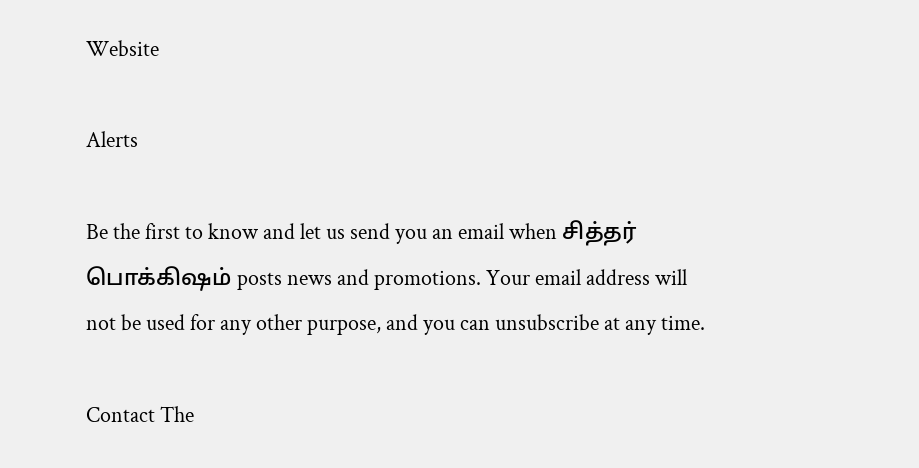Website

Alerts

Be the first to know and let us send you an email when சித்தர் பொக்கிஷம் posts news and promotions. Your email address will not be used for any other purpose, and you can unsubscribe at any time.

Contact The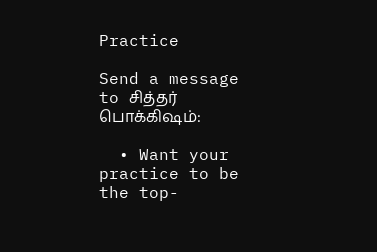Practice

Send a message to சித்தர் பொக்கிஷம்:

  • Want your practice to be the top-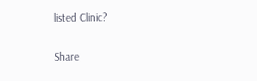listed Clinic?

Share